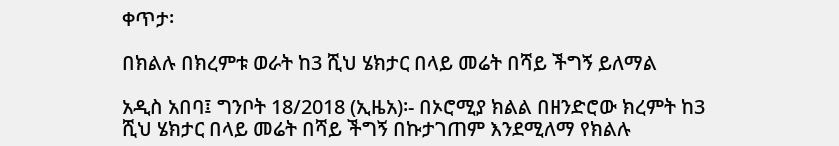ቀጥታ፡

በክልሉ በክረምቱ ወራት ከ3 ሺህ ሄክታር በላይ መሬት በሻይ ችግኝ ይለማል

አዲስ አበባ፤ ግንቦት 18/2018 (ኢዜአ)፡- በኦሮሚያ ክልል በዘንድሮው ክረምት ከ3 ሺህ ሄክታር በላይ መሬት በሻይ ችግኝ በኩታገጠም እንደሚለማ የክልሉ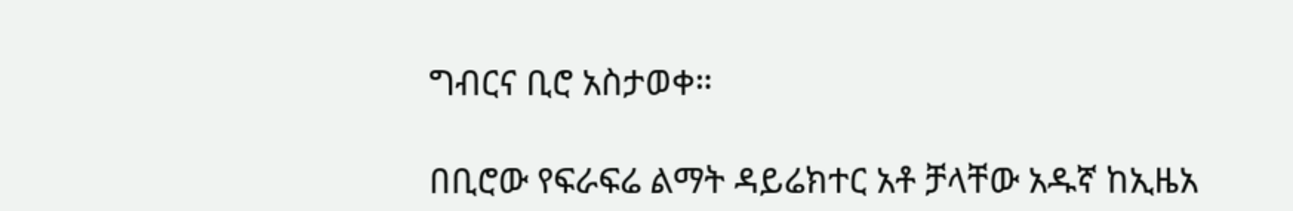ግብርና ቢሮ አስታወቀ።

በቢሮው የፍራፍሬ ልማት ዳይሬክተር አቶ ቻላቸው አዱኛ ከኢዜአ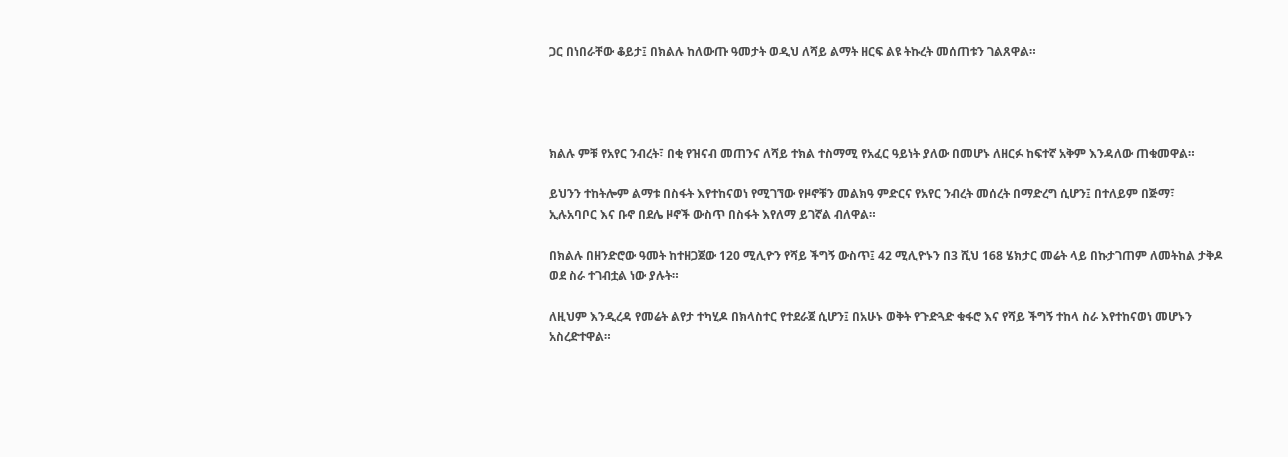ጋር በነበራቸው ቆይታ፤ በክልሉ ከለውጡ ዓመታት ወዲህ ለሻይ ልማት ዘርፍ ልዩ ትኩረት መሰጠቱን ገልጸዋል።




ክልሉ ምቹ የአየር ንብረት፣ በቂ የዝናብ መጠንና ለሻይ ተክል ተስማሚ የአፈር ዓይነት ያለው በመሆኑ ለዘርፉ ከፍተኛ አቅም እንዳለው ጠቁመዋል።

ይህንን ተከትሎም ልማቱ በስፋት እየተከናወነ የሚገኘው የዞኖቹን መልክዓ ምድርና የአየር ንብረት መሰረት በማድረግ ሲሆን፤ በተለይም በጅማ፣ ኢሉአባቦር እና ቡኖ በደሌ ዞኖች ውስጥ በስፋት እየለማ ይገኛል ብለዋል።

በክልሉ በዘንድሮው ዓመት ከተዘጋጀው 120 ሚሊዮን የሻይ ችግኝ ውስጥ፤ 42 ሚሊዮኑን በ3 ሺህ 168 ሄክታር መሬት ላይ በኩታገጠም ለመትከል ታቅዶ ወደ ስራ ተገብቷል ነው ያሉት።

ለዚህም እንዲረዳ የመሬት ልየታ ተካሂዶ በክላስተር የተደራጀ ሲሆን፤ በአሁኑ ወቅት የጉድጓድ ቁፋሮ እና የሻይ ችግኝ ተከላ ስራ እየተከናወነ መሆኑን አስረድተዋል።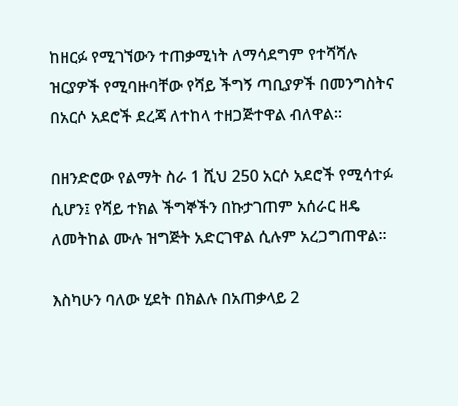ከዘርፉ የሚገኘውን ተጠቃሚነት ለማሳደግም የተሻሻሉ ዝርያዎች የሚባዙባቸው የሻይ ችግኝ ጣቢያዎች በመንግስትና በአርሶ አደሮች ደረጃ ለተከላ ተዘጋጅተዋል ብለዋል።

በዘንድሮው የልማት ስራ 1 ሺህ 250 አርሶ አደሮች የሚሳተፉ ሲሆን፤ የሻይ ተክል ችግኞችን በኩታገጠም አሰራር ዘዴ ለመትከል ሙሉ ዝግጅት አድርገዋል ሲሉም አረጋግጠዋል።

እስካሁን ባለው ሂደት በክልሉ በአጠቃላይ 2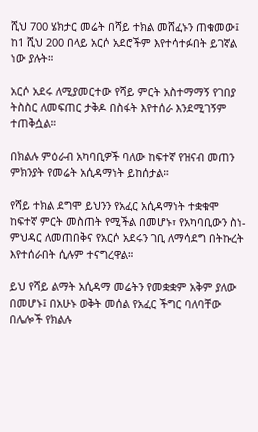ሺህ 700 ሄክታር መሬት በሻይ ተክል መሸፈኑን ጠቁመው፤ ከ1 ሺህ 200 በላይ አርሶ አደሮችም እየተሳተፉበት ይገኛል ነው ያሉት።

አርሶ አደሩ ለሚያመርተው የሻይ ምርት አስተማማኝ የገበያ ትስስር ለመፍጠር ታቅዶ በስፋት እየተሰራ እንደሚገኝም ተጠቅሷል።

በክልሉ ምዕራብ አካባቢዎች ባለው ከፍተኛ የዝናብ መጠን ምክንያት የመሬት አሲዳማነት ይከሰታል።

የሻይ ተክል ደግሞ ይህንን የአፈር አሲዳማነት ተቋቁሞ ከፍተኛ ምርት መስጠት የሚችል በመሆኑ፣ የአካባቢውን ስነ-ምህዳር ለመጠበቅና የአርሶ አደሩን ገቢ ለማሳደግ በትኩረት እየተሰራበት ሲሉም ተናግረዋል።

ይህ የሻይ ልማት አሲዳማ መሬትን የመቋቋም አቅም ያለው በመሆኑ፤ በአሁኑ ወቅት መሰል የአፈር ችግር ባለባቸው በሌሎች የክልሉ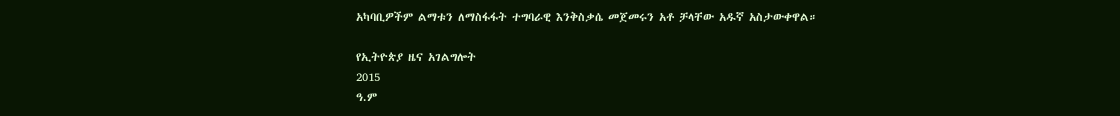አካባቢዎችም ልማቱን ለማስፋፋት ተግባራዊ እንቅስቃሴ መጀመሩን አቶ ቻላቸው አዱኛ አስታውቀዋል።

የኢትዮጵያ ዜና አገልግሎት
2015
ዓ.ም